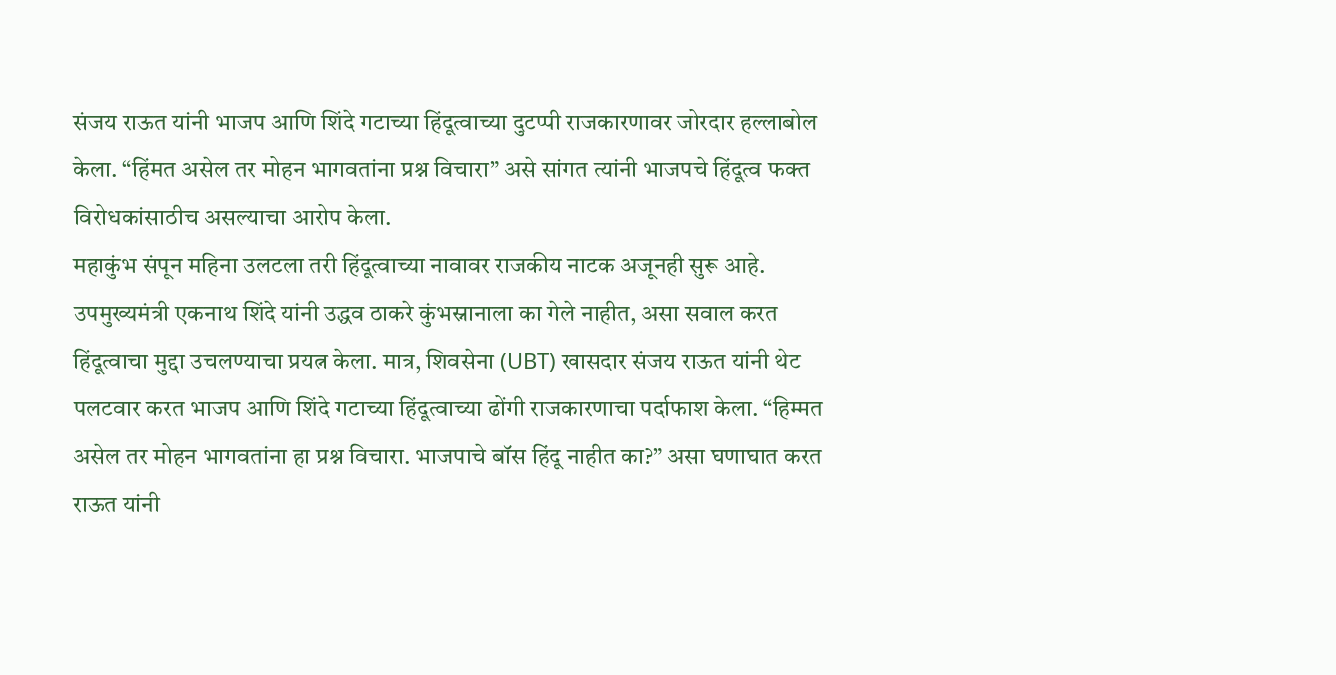संजय राऊत यांनी भाजप आणि शिंदे गटाच्या हिंदूत्वाच्या दुटप्पी राजकारणावर जोरदार हल्लाबोल केला. “हिंमत असेल तर मोहन भागवतांना प्रश्न विचारा” असे सांगत त्यांनी भाजपचे हिंदूत्व फक्त विरोधकांसाठीच असल्याचा आरोप केला.
महाकुंभ संपून महिना उलटला तरी हिंदूत्वाच्या नावावर राजकीय नाटक अजूनही सुरू आहे. उपमुख्यमंत्री एकनाथ शिंदे यांनी उद्धव ठाकरे कुंभस्नानाला का गेले नाहीत, असा सवाल करत हिंदूत्वाचा मुद्दा उचलण्याचा प्रयत्न केला. मात्र, शिवसेना (UBT) खासदार संजय राऊत यांनी थेट पलटवार करत भाजप आणि शिंदे गटाच्या हिंदूत्वाच्या ढोंगी राजकारणाचा पर्दाफाश केला. “हिम्मत असेल तर मोहन भागवतांना हा प्रश्न विचारा. भाजपाचे बॉस हिंदू नाहीत का?” असा घणाघात करत राऊत यांनी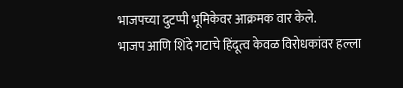भाजपच्या दुटप्पी भूमिकेवर आक्रमक वार केले.
भाजप आणि शिंदे गटाचे हिंदूत्व केवळ विरोधकांवर हल्ला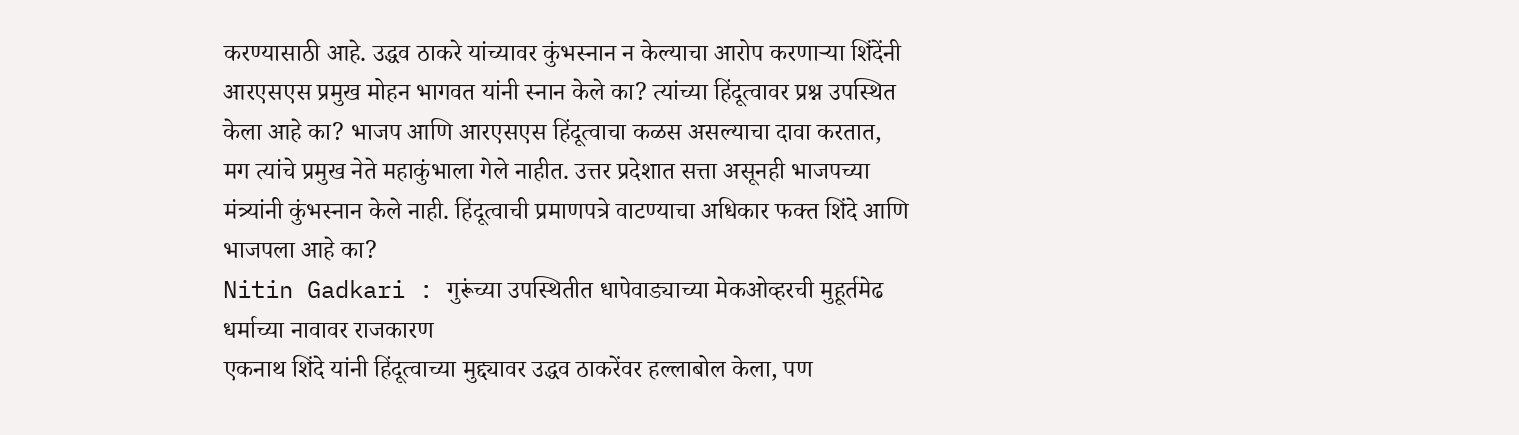करण्यासाठी आहे. उद्धव ठाकरे यांच्यावर कुंभस्नान न केल्याचा आरोप करणाऱ्या शिंदेंनी आरएसएस प्रमुख मोहन भागवत यांनी स्नान केले का? त्यांच्या हिंदूत्वावर प्रश्न उपस्थित केला आहे का? भाजप आणि आरएसएस हिंदूत्वाचा कळस असल्याचा दावा करतात, मग त्यांचे प्रमुख नेते महाकुंभाला गेले नाहीत. उत्तर प्रदेशात सत्ता असूनही भाजपच्या मंत्र्यांनी कुंभस्नान केले नाही. हिंदूत्वाची प्रमाणपत्रे वाटण्याचा अधिकार फक्त शिंदे आणि भाजपला आहे का?
Nitin Gadkari : गुरूंच्या उपस्थितीत धापेवाड्याच्या मेकओव्हरची मुहूर्तमेढ
धर्माच्या नावावर राजकारण
एकनाथ शिंदे यांनी हिंदूत्वाच्या मुद्द्यावर उद्धव ठाकरेंवर हल्लाबोल केला, पण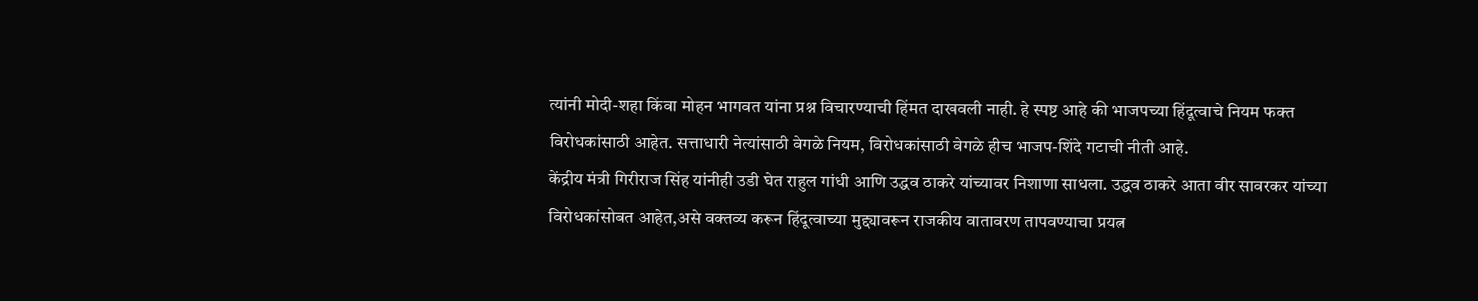त्यांनी मोदी-शहा किंवा मोहन भागवत यांना प्रश्न विचारण्याची हिंमत दाखवली नाही. हे स्पष्ट आहे की भाजपच्या हिंदूत्वाचे नियम फक्त विरोधकांसाठी आहेत. सत्ताधारी नेत्यांसाठी वेगळे नियम, विरोधकांसाठी वेगळे हीच भाजप-शिंदे गटाची नीती आहे.
केंद्रीय मंत्री गिरीराज सिंह यांनीही उडी घेत राहुल गांधी आणि उद्धव ठाकरे यांच्यावर निशाणा साधला. उद्धव ठाकरे आता वीर सावरकर यांच्या विरोधकांसोबत आहेत,असे वक्तव्य करून हिंदूत्वाच्या मुद्द्यावरून राजकीय वातावरण तापवण्याचा प्रयत्न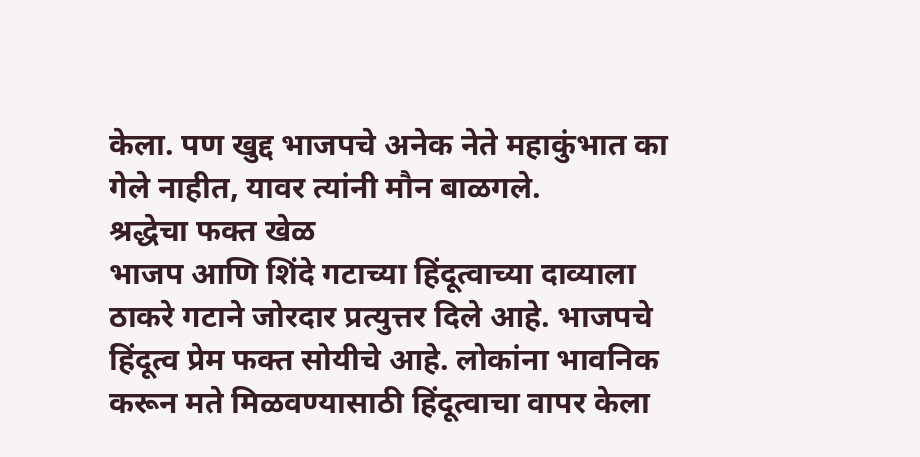केला. पण खुद्द भाजपचे अनेक नेते महाकुंभात का गेले नाहीत, यावर त्यांनी मौन बाळगले.
श्रद्धेचा फक्त खेळ
भाजप आणि शिंदे गटाच्या हिंदूत्वाच्या दाव्याला ठाकरे गटाने जोरदार प्रत्युत्तर दिले आहे. भाजपचे हिंदूत्व प्रेम फक्त सोयीचे आहे. लोकांना भावनिक करून मते मिळवण्यासाठी हिंदूत्वाचा वापर केला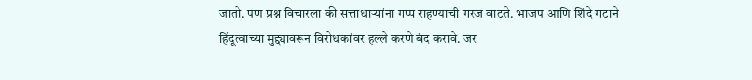जातो. पण प्रश्न विचारला की सत्ताधाऱ्यांना गप्प राहण्याची गरज वाटते. भाजप आणि शिंदे गटाने हिंदूत्वाच्या मुद्द्यावरून विरोधकांवर हल्ले करणे बंद करावे. जर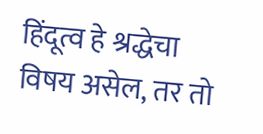हिंदूत्व हे श्रद्धेचा विषय असेल, तर तो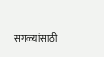सगळ्यांसाठी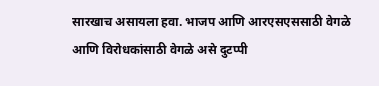सारखाच असायला हवा. भाजप आणि आरएसएससाठी वेगळे आणि विरोधकांसाठी वेगळे असे दुटप्पी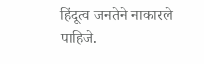हिंदूत्व जनतेने नाकारले पाहिजे.